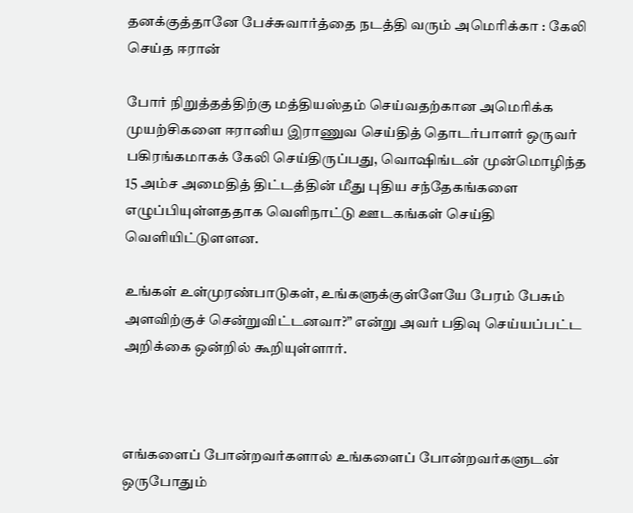தனக்குத்தானே பேச்சுவார்த்தை நடத்தி வரும் அமெரிக்கா : கேலி செய்த ஈரான்

போர் நிறுத்தத்திற்கு மத்தியஸ்தம் செய்வதற்கான அமெரிக்க முயற்சிகளை ஈரானிய இராணுவ செய்தித் தொடர்பாளர் ஒருவர் பகிரங்கமாகக் கேலி செய்திருப்பது, வொஷிங்டன் முன்மொழிந்த 15 அம்ச அமைதித் திட்டத்தின் மீது புதிய சந்தேகங்களை எழுப்பியுள்ளததாக வெளிநாட்டு ஊடகங்கள் செய்தி வெளியிட்டுளளன.

உங்கள் உள்முரண்பாடுகள், உங்களுக்குள்ளேயே பேரம் பேசும் அளவிற்குச் சென்றுவிட்டனவா?” என்று அவர் பதிவு செய்யப்பட்ட அறிக்கை ஒன்றில் கூறியுள்ளார்.



எங்களைப் போன்றவர்களால் உங்களைப் போன்றவர்களுடன் ஒருபோதும்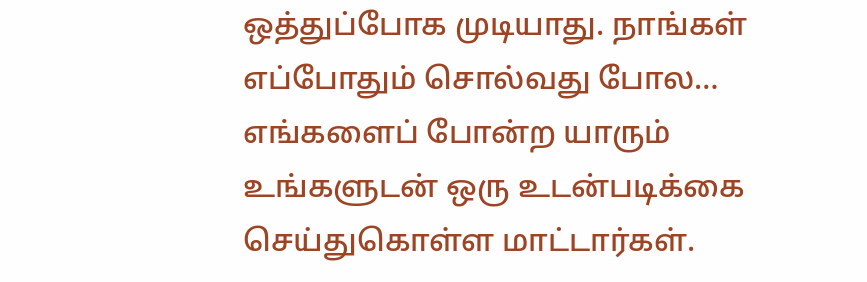ஒத்துப்போக முடியாது. நாங்கள் எப்போதும் சொல்வது போல… எங்களைப் போன்ற யாரும் உங்களுடன் ஒரு உடன்படிக்கை செய்துகொள்ள மாட்டார்கள்.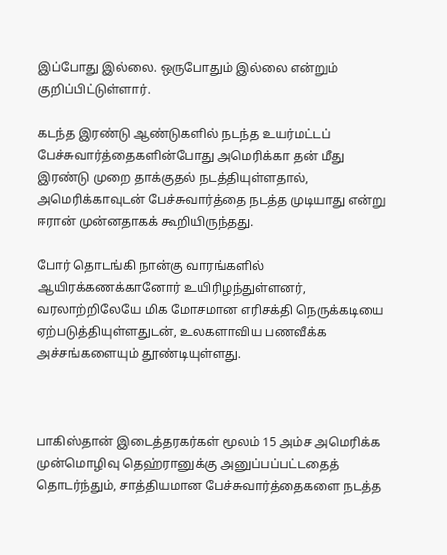இப்போது இல்லை. ஒருபோதும் இல்லை என்றும் குறிப்பிட்டுள்ளார்.

கடந்த இரண்டு ஆண்டுகளில் நடந்த உயர்மட்டப் பேச்சுவார்த்தைகளின்போது அமெரிக்கா தன் மீது இரண்டு முறை தாக்குதல் நடத்தியுள்ளதால், அமெரிக்காவுடன் பேச்சுவார்த்தை நடத்த முடியாது என்று ஈரான் முன்னதாகக் கூறியிருந்தது.

போர் தொடங்கி நான்கு வாரங்களில் ஆயிரக்கணக்கானோர் உயிரிழந்துள்ளனர், வரலாற்றிலேயே மிக மோசமான எரிசக்தி நெருக்கடியை ஏற்படுத்தியுள்ளதுடன், உலகளாவிய பணவீக்க அச்சங்களையும் தூண்டியுள்ளது.



பாகிஸ்தான் இடைத்தரகர்கள் மூலம் 15 அம்ச அமெரிக்க முன்மொழிவு தெஹ்ரானுக்கு அனுப்பப்பட்டதைத் தொடர்ந்தும், சாத்தியமான பேச்சுவார்த்தைகளை நடத்த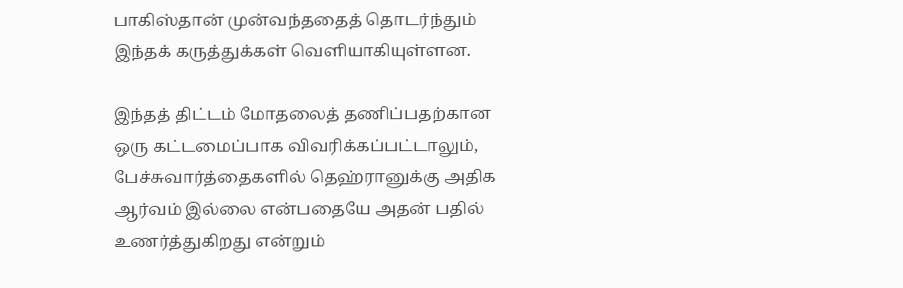பாகிஸ்தான் முன்வந்ததைத் தொடர்ந்தும் இந்தக் கருத்துக்கள் வெளியாகியுள்ளன.

இந்தத் திட்டம் மோதலைத் தணிப்பதற்கான ஒரு கட்டமைப்பாக விவரிக்கப்பட்டாலும், பேச்சுவார்த்தைகளில் தெஹ்ரானுக்கு அதிக ஆர்வம் இல்லை என்பதையே அதன் பதில் உணர்த்துகிறது என்றும்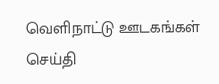வெளிநாட்டு ஊடகங்கள் செய்தி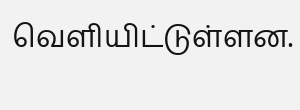வெளியிட்டுள்ளன.